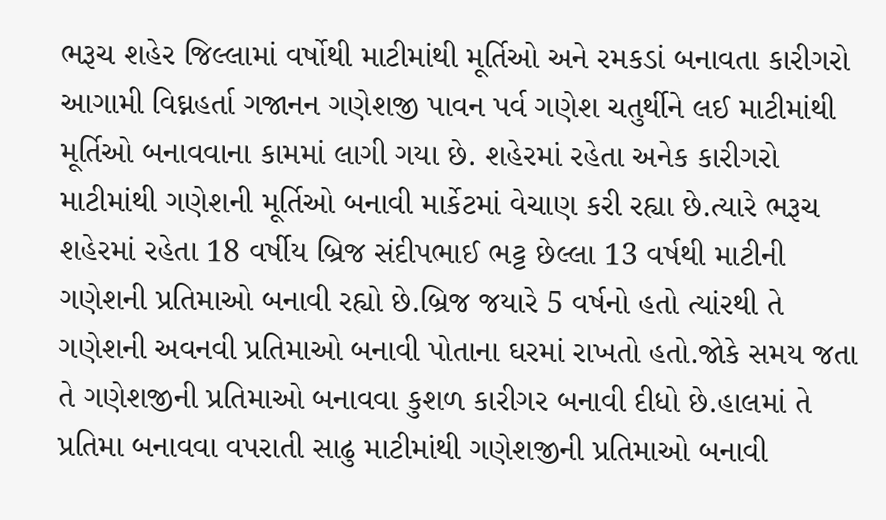ભરૂચ શહેર જિલ્લામાં વર્ષોથી માટીમાંથી મૂર્તિઓ અને રમકડાં બનાવતા કારીગરો આગામી વિઘ્નહર્તા ગજાનન ગણેશજી પાવન પર્વ ગણેશ ચતુર્થીને લઈ માટીમાંથી મૂર્તિઓ બનાવવાના કામમાં લાગી ગયા છે. શહેરમાં રહેતા અનેક કારીગરો માટીમાંથી ગણેશની મૂર્તિઓ બનાવી માર્કેટમાં વેચાણ કરી રહ્યા છે.ત્યારે ભરૂચ શહેરમાં રહેતા 18 વર્ષીય બ્રિજ સંદીપભાઈ ભટ્ટ છેલ્લા 13 વર્ષથી માટીની ગણેશની પ્રતિમાઓ બનાવી રહ્યો છે.બ્રિજ જયારે 5 વર્ષનો હતો ત્યાંરથી તે ગણેશની અવનવી પ્રતિમાઓ બનાવી પોતાના ઘરમાં રાખતો હતો.જોકે સમય જતા તે ગણેશજીની પ્રતિમાઓ બનાવવા કુશળ કારીગર બનાવી દીધો છે.હાલમાં તે પ્રતિમા બનાવવા વપરાતી સાઢુ માટીમાંથી ગણેશજીની પ્રતિમાઓ બનાવી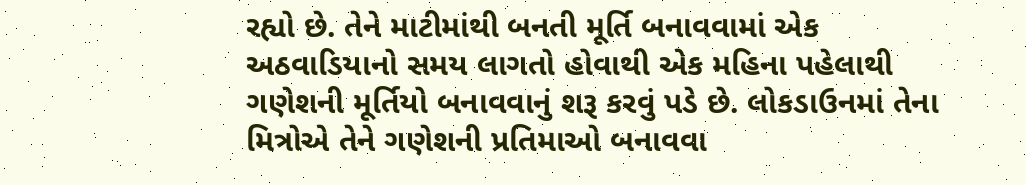રહ્યો છે. તેને માટીમાંથી બનતી મૂર્તિ બનાવવામાં એક અઠવાડિયાનો સમય લાગતો હોવાથી એક મહિના પહેલાથી ગણેશની મૂર્તિયો બનાવવાનું શરૂ કરવું પડે છે. લોકડાઉનમાં તેના મિત્રોએ તેને ગણેશની પ્રતિમાઓ બનાવવા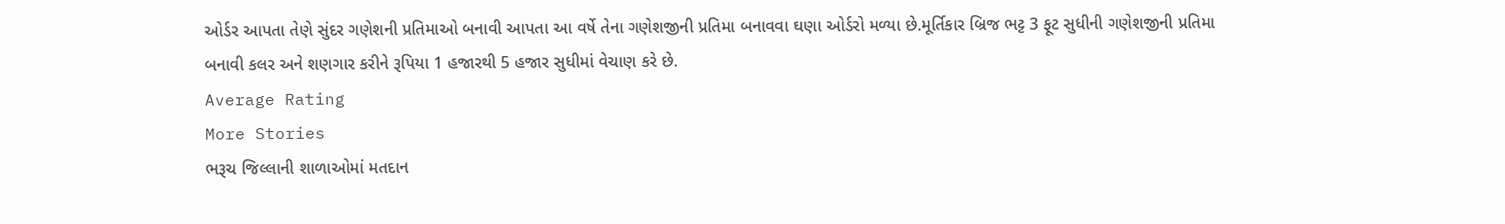ઓર્ડર આપતા તેણે સુંદર ગણેશની પ્રતિમાઓ બનાવી આપતા આ વર્ષે તેના ગણેશજીની પ્રતિમા બનાવવા ઘણા ઓર્ડરો મળ્યા છે.મૂર્તિકાર બ્રિજ ભટ્ટ 3 ફૂટ સુધીની ગણેશજીની પ્રતિમા બનાવી કલર અને શણગાર કરીને રૂપિયા 1 હજારથી 5 હજાર સુધીમાં વેચાણ કરે છે.
Average Rating
More Stories
ભરૂચ જિલ્લાની શાળાઓમાં મતદાન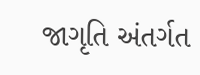જાગૃતિ અંતર્ગત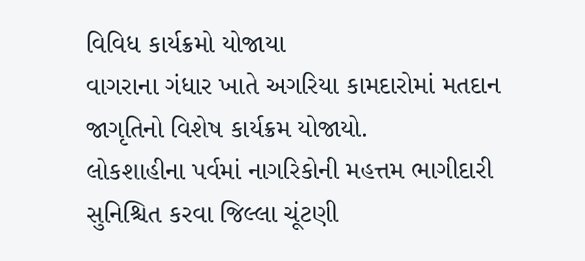વિવિધ કાર્યક્રમો યોજાયા
વાગરાના ગંધાર ખાતે અગરિયા કામદારોમાં મતદાન જાગૃતિનો વિશેષ કાર્યક્રમ યોજાયો.
લોકશાહીના પર્વમાં નાગરિકોની મહત્તમ ભાગીદારી સુનિશ્ચિત કરવા જિલ્લા ચૂંટણી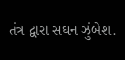તંત્ર દ્વારા સઘન ઝુંબેશ.